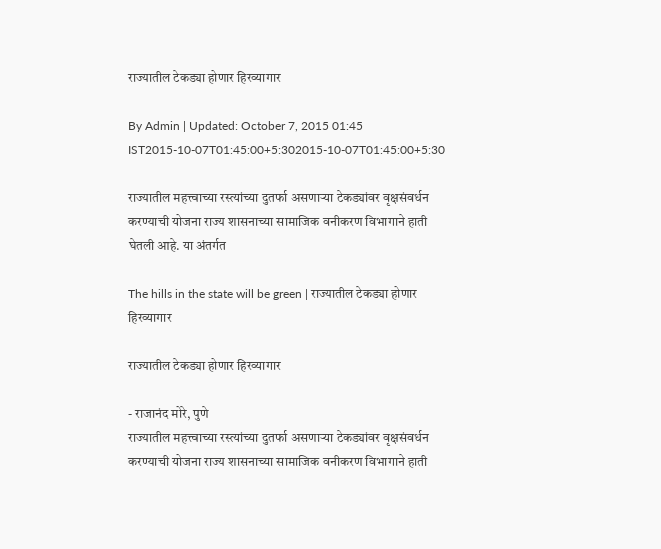राज्यातील टेकड्या होणार हिरव्यागार

By Admin | Updated: October 7, 2015 01:45 IST2015-10-07T01:45:00+5:302015-10-07T01:45:00+5:30

राज्यातील महत्त्वाच्या रस्त्यांच्या दुतर्फा असणाऱ्या टेकड्यांवर वृक्षसंवर्धन करण्याची योजना राज्य शासनाच्या सामाजिक वनीकरण विभागाने हाती घेतली आहे. या अंतर्गत

The hills in the state will be green | राज्यातील टेकड्या होणार हिरव्यागार

राज्यातील टेकड्या होणार हिरव्यागार

- राजानंद मोरे, पुणे
राज्यातील महत्त्वाच्या रस्त्यांच्या दुतर्फा असणाऱ्या टेकड्यांवर वृक्षसंवर्धन करण्याची योजना राज्य शासनाच्या सामाजिक वनीकरण विभागाने हाती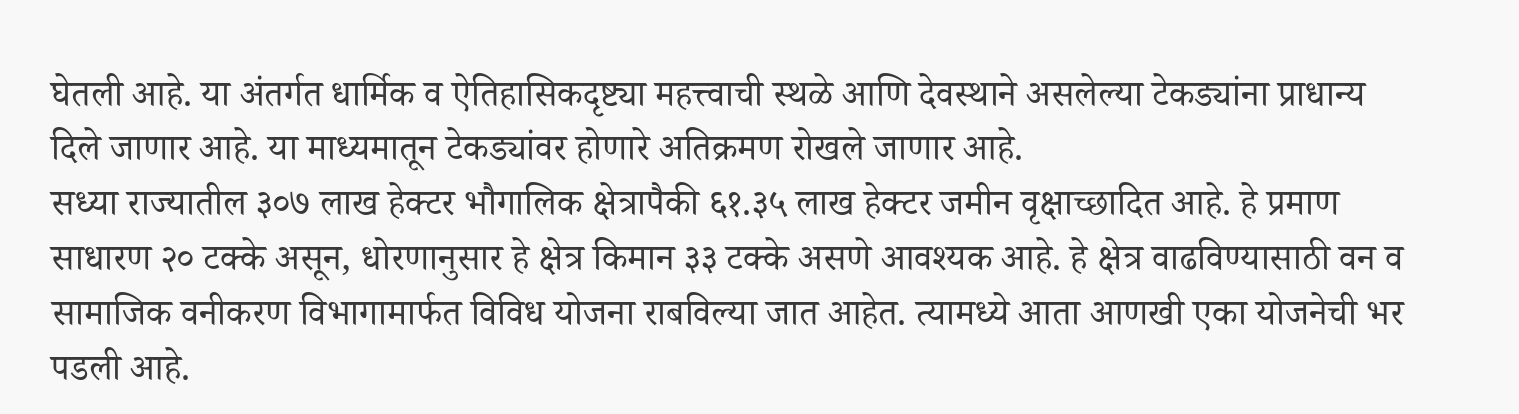घेतली आहे. या अंतर्गत धार्मिक व ऐतिहासिकदृष्ट्या महत्त्वाची स्थळे आणि देवस्थाने असलेल्या टेकड्यांना प्राधान्य दिले जाणार आहे. या माध्यमातून टेकड्यांवर होणारे अतिक्रमण रोखले जाणार आहे.
सध्या राज्यातील ३०७ लाख हेक्टर भौगालिक क्षेत्रापैकी ६१.३५ लाख हेक्टर जमीन वृक्षाच्छादित आहे. हे प्रमाण साधारण २० टक्के असून, धोरणानुसार हे क्षेत्र किमान ३३ टक्के असणे आवश्यक आहे. हे क्षेत्र वाढविण्यासाठी वन व सामाजिक वनीकरण विभागामार्फत विविध योजना राबविल्या जात आहेत. त्यामध्ये आता आणखी एका योजनेची भर पडली आहे.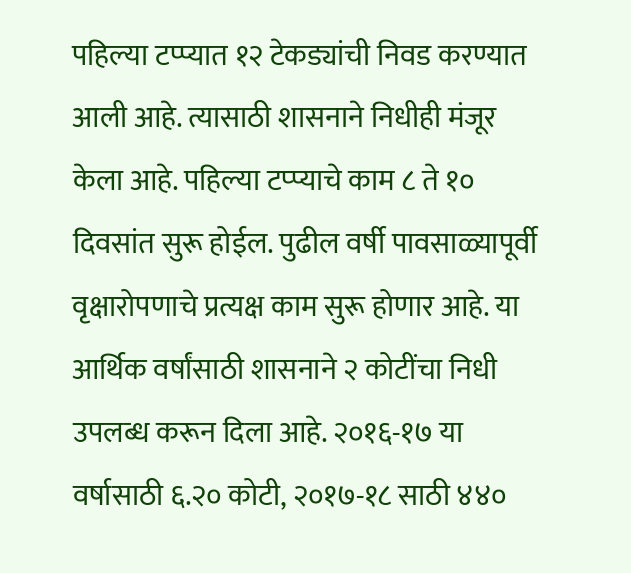पहिल्या टप्प्यात १२ टेकड्यांची निवड करण्यात आली आहे. त्यासाठी शासनाने निधीही मंजूर केला आहे. पहिल्या टप्प्याचे काम ८ ते १० दिवसांत सुरू होईल. पुढील वर्षी पावसाळ्यापूर्वी वृक्षारोपणाचे प्रत्यक्ष काम सुरू होणार आहे. या आर्थिक वर्षांसाठी शासनाने २ कोटींचा निधी उपलब्ध करून दिला आहे. २०१६-१७ या वर्षासाठी ६.२० कोटी, २०१७-१८ साठी ४४०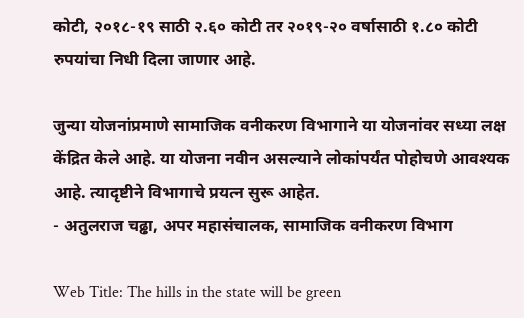कोटी, २०१८-१९ साठी २.६० कोटी तर २०१९-२० वर्षासाठी १.८० कोटी रुपयांचा निधी दिला जाणार आहे.

जुन्या योजनांप्रमाणे सामाजिक वनीकरण विभागाने या योजनांवर सध्या लक्ष केंद्रित केले आहे. या योजना नवीन असल्याने लोकांपर्यंत पोहोचणे आवश्यक आहे. त्यादृष्टीने विभागाचे प्रयत्न सुरू आहेत.
- अतुलराज चढ्ढा, अपर महासंचालक, सामाजिक वनीकरण विभाग

Web Title: The hills in the state will be green